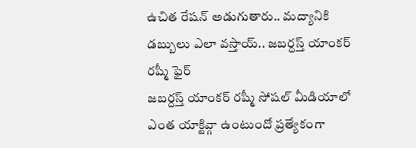ఉచిత రేషన్ అడుగుతారు.. మద్యానికి డబ్బులు ఎలా వస్తాయ్.. జబర్దస్త్ యాంకర్ రష్మీ ఫైర్
జబర్దస్త్ యాంకర్ రష్మీ సోషల్ మీడియాలో ఎంత యాక్టివ్గా ఉంటుందో ప్రత్యేకంగా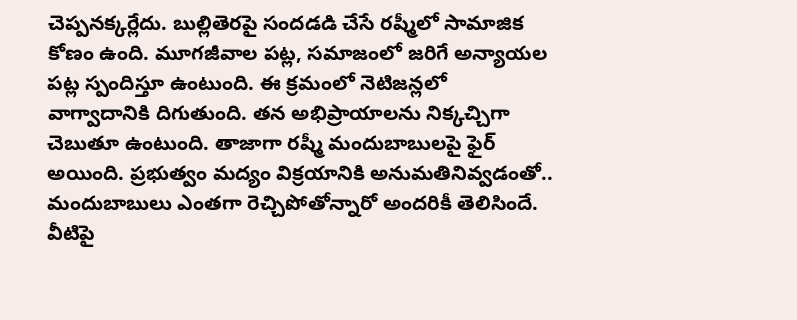చెప్పనక్కర్లేదు. బుల్లితెరపై సందడడి చేసే రష్మీలో సామాజిక కోణం ఉంది. మూగజీవాల పట్ల, సమాజంలో జరిగే అన్యాయల పట్ల స్పందిస్తూ ఉంటుంది. ఈ క్రమంలో నెటిజన్లలో వాగ్వాదానికి దిగుతుంది. తన అభిప్రాయాలను నిక్కచ్చిగా చెబుతూ ఉంటుంది. తాజాగా రష్మీ మందుబాబులపై ఫైర్ అయింది. ప్రభుత్వం మద్యం విక్రయానికి అనుమతినివ్వడంతో.. మందుబాబులు ఎంతగా రెచ్చిపోతోన్నారో అందరికీ తెలిసిందే. వీటిపై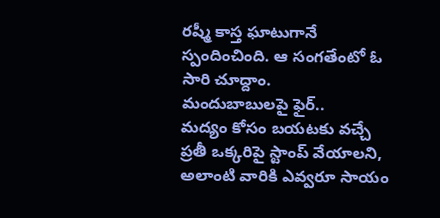రష్మీ కాస్త ఘాటుగానే స్పందించింది. ఆ సంగతేంటో ఓ సారి చూద్దాం.
మందుబాబులపై ఫైర్..
మద్యం కోసం బయటకు వచ్చే ప్రతీ ఒక్కరిపై స్టాంప్ వేయాలని, అలాంటి వారికి ఎవ్వరూ సాయం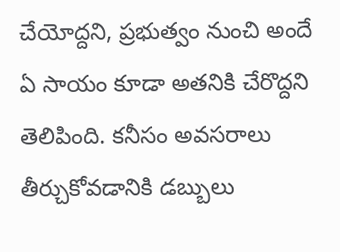చేయోద్దని, ప్రభుత్వం నుంచి అందే ఏ సాయం కూడా అతనికి చేరొద్దని తెలిపింది. కనీసం అవసరాలు తీర్చుకోవడానికి డబ్బులు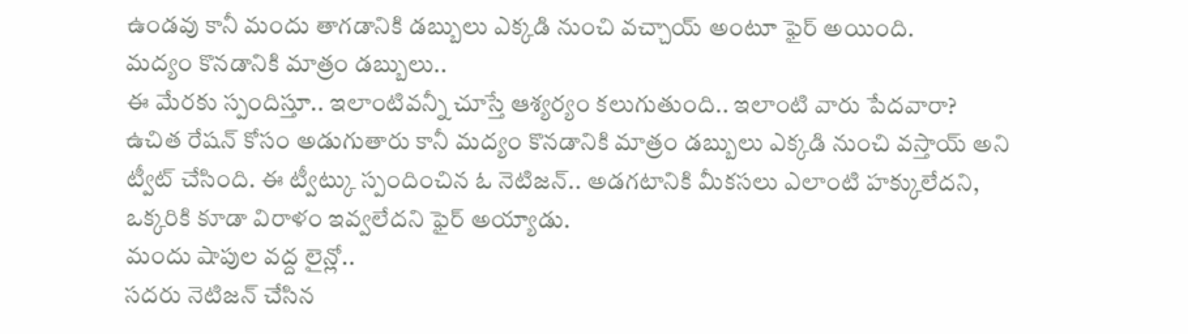ఉండవు కానీ మందు తాగడానికి డబ్బులు ఎక్కడి నుంచి వచ్చాయ్ అంటూ ఫైర్ అయింది.
మద్యం కొనడానికి మాత్రం డబ్బులు..
ఈ మేరకు స్పందిస్తూ.. ఇలాంటివన్నీ చూస్తే ఆశ్యర్యం కలుగుతుంది.. ఇలాంటి వారు పేదవారా? ఉచిత రేషన్ కోసం అడుగుతారు కానీ మద్యం కొనడానికి మాత్రం డబ్బులు ఎక్కడి నుంచి వస్తాయ్ అని ట్వీట్ చేసింది. ఈ ట్వీట్కు స్పందించిన ఓ నెటిజన్.. అడగటానికి మీకసలు ఎలాంటి హక్కులేదని, ఒక్కరికి కూడా విరాళం ఇవ్వలేదని ఫైర్ అయ్యాడు.
మందు షాపుల వద్ద లైన్లో..
సదరు నెటిజన్ చేసిన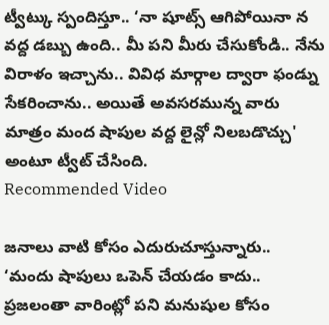ట్వీట్కు స్పందిస్తూ.. ‘నా షూట్స్ ఆగిపోయినా న వద్ద డబ్బు ఉంది.. మీ పని మీరు చేసుకోండి.. నేను విరాళం ఇచ్చాను.. వివిధ మార్గాల ద్వారా ఫండ్ను సేకరించాను.. అయితే అవసరమున్న వారు మాత్రం మంద షాపుల వద్ద లైన్లో నిలబడొచ్చు' అంటూ ట్వీట్ చేసింది.
Recommended Video

జనాలు వాటి కోసం ఎదురుచూస్తున్నారు..
‘మందు షాపులు ఒపెన్ చేయడం కాదు.. ప్రజలంతా వారింట్లో పని మనుషుల కోసం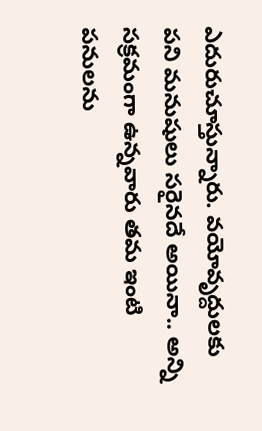ఎదురుచూస్తున్నారు. వయోవృద్దులకు పని మనుషులు సరైనదే అయినా.. అన్ని సక్రమంగా ఉన్నవారు తమ ఇంటి పనులను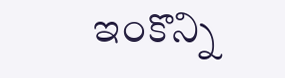ఇంకొన్ని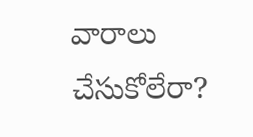వారాలు చేసుకోలేరా?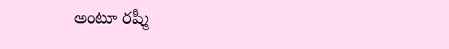అంటూ రష్మీ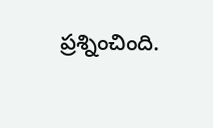ప్రశ్నించింది.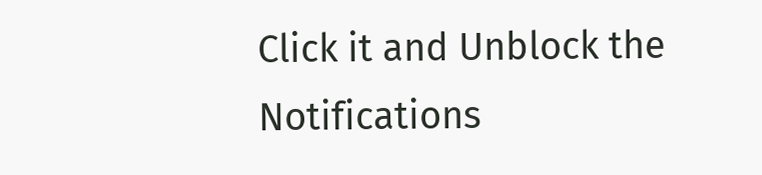Click it and Unblock the Notifications